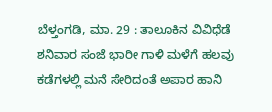ಬೆಳ್ತಂಗಡಿ, ಮಾ. 29 : ತಾಲೂಕಿನ ವಿವಿಧೆಡೆ ಶನಿವಾರ ಸಂಜೆ ಭಾರೀ ಗಾಳಿ ಮಳೆಗೆ ಹಲವು ಕಡೆಗಳಲ್ಲಿ ಮನೆ ಸೇರಿದಂತೆ ಅಪಾರ ಹಾನಿ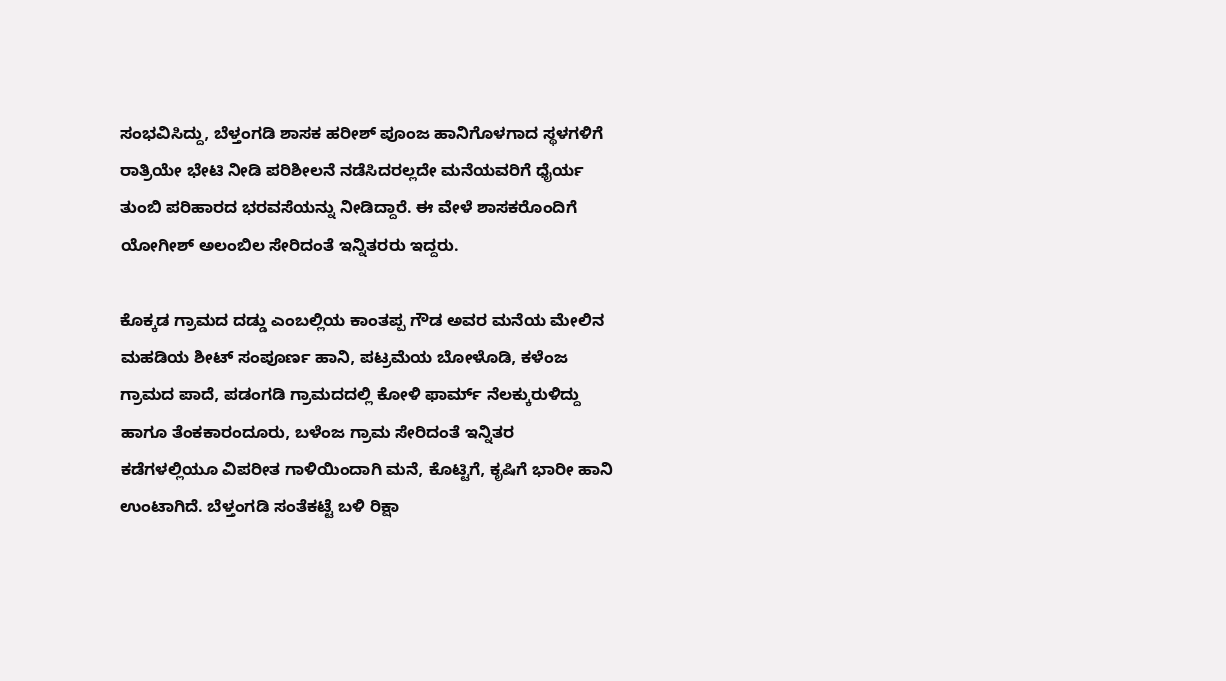ಸಂಭವಿಸಿದ್ದು, ಬೆಳ್ತಂಗಡಿ ಶಾಸಕ ಹರೀಶ್ ಪೂಂಜ ಹಾನಿಗೊಳಗಾದ ಸ್ಥಳಗಳಿಗೆ ರಾತ್ರಿಯೇ ಭೇಟಿ ನೀಡಿ ಪರಿಶೀಲನೆ ನಡೆಸಿದರಲ್ಲದೇ ಮನೆಯವರಿಗೆ ಧೈರ್ಯ ತುಂಬಿ ಪರಿಹಾರದ ಭರವಸೆಯನ್ನು ನೀಡಿದ್ದಾರೆ. ಈ ವೇಳೆ ಶಾಸಕರೊಂದಿಗೆ ಯೋಗೀಶ್ ಅಲಂಬಿಲ ಸೇರಿದಂತೆ ಇನ್ನಿತರರು ಇದ್ದರು.

ಕೊಕ್ಕಡ ಗ್ರಾಮದ ದಡ್ಡು ಎಂಬಲ್ಲಿಯ ಕಾಂತಪ್ಪ ಗೌಡ ಅವರ ಮನೆಯ ಮೇಲಿನ ಮಹಡಿಯ ಶೀಟ್ ಸಂಪೂರ್ಣ ಹಾನಿ, ಪಟ್ರಮೆಯ ಬೋಳೊಡಿ, ಕಳೆಂಜ ಗ್ರಾಮದ ಪಾದೆ, ಪಡಂಗಡಿ ಗ್ರಾಮದದಲ್ಲಿ ಕೋಳಿ ಫಾರ್ಮ್ ನೆಲಕ್ಕುರುಳಿದ್ದು ಹಾಗೂ ತೆಂಕಕಾರಂದೂರು, ಬಳೆಂಜ ಗ್ರಾಮ ಸೇರಿದಂತೆ ಇನ್ನಿತರ ಕಡೆಗಳಲ್ಲಿಯೂ ವಿಪರೀತ ಗಾಳಿಯಿಂದಾಗಿ ಮನೆ, ಕೊಟ್ಟಿಗೆ, ಕೃಷಿಗೆ ಭಾರೀ ಹಾನಿ ಉಂಟಾಗಿದೆ. ಬೆಳ್ತಂಗಡಿ ಸಂತೆಕಟ್ಟೆ ಬಳಿ ರಿಕ್ಷಾ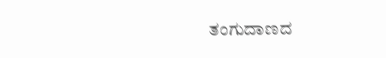ತಂಗುದಾಣದ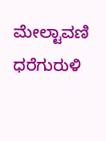ಮೇಲ್ಟಾವಣಿ ಧರೆಗುರುಳಿ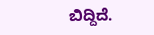ಬಿದ್ದಿದೆ.